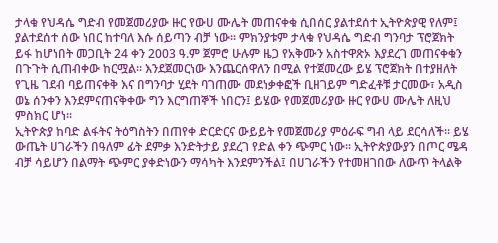ታላቁ የህዳሴ ግድብ የመጀመሪያው ዙር የውሀ ሙሌት መጠናቀቁ ሲበሰር ያልተደሰተ ኢትዮጵያዊ የለም፤ ያልተደሰተ ሰው ነበር ከተባለ እሱ ሰይጣን ብቻ ነው። ምክንያቱም ታላቁ የህዳሴ ግድብ ግንባታ ፕሮጀክት ይፋ ከሆነበት መጋቢት 24 ቀን 2003 ዓ.ም ጀምሮ ሁሉም ዜጋ የአቅሙን አስተዋጽኦ እያደረገ መጠናቀቁን በጉጉት ሲጠብቀው ከርሟል። እንደጀመርነው እንጨርሰዋለን በሚል የተጀመረው ይሄ ፕሮጀክት በተያዘለት የጊዜ ገደብ ባይጠናቀቅ እና በግንባታ ሂደት ባገጠሙ መደነቃቀፎች ቢዘገይም ግድፈቶቹ ታርመው፣ አዲስ ወኔ ሰንቀን እንደምናጠናቅቀው ግን እርግጠኞች ነበርን፤ ይሄው የመጀመሪያው ዙር የውሀ ሙሌት ለዚህ ምስክር ሆነ።
ኢትዮጵያ ከባድ ልፋትና ትዕግስትን በጠየቀ ድርድርና ውይይት የመጀመሪያ ምዕራፍ ግብ ላይ ደርሳለች። ይሄ ውጤት ሀገራችን በዓለም ፊት ደምቃ እንድትታይ ያደረገ የድል ቀን ጭምር ነው። ኢትዮጵያውያን በጦር ሜዳ ብቻ ሳይሆን በልማት ጭምር ያቀድነውን ማሳካት እንደምንችል፤ በሀገራችን የተመዘገበው ለውጥ ትላልቅ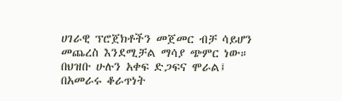ሀገራዊ ፕሮጀክቶችን መጀመር ብቻ ሳይሆን መጨረስ እንደሚቻል ማሳያ ጭምር ነው።
በህዝቡ ሁሉን አቀፍ ድጋፍና ሞራል፤ በአመራሩ ቆራጥነት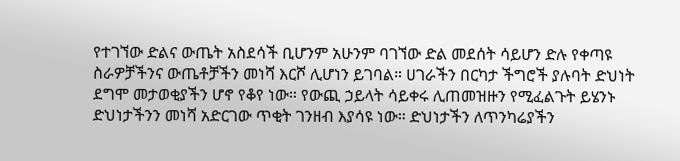የተገኘው ድልና ውጤት አስደሳች ቢሆንም አሁንም ባገኘው ድል መደሰት ሳይሆን ድሉ የቀጣዩ ስራዎቻችንና ውጤቶቻችን መነሻ እርሾ ሊሆነን ይገባል። ሀገራችን በርካታ ችግሮች ያሉባት ድህነት ደግሞ መታወቂያችን ሆኖ የቆየ ነው። የውጪ ኃይላት ሳይቀሩ ሊጠመዝዙን የሚፈልጉት ይሄንኑ ድህነታችንን መነሻ አድርገው ጥቂት ገንዘብ እያሳዩ ነው። ድህነታችን ለጥንካሬያችን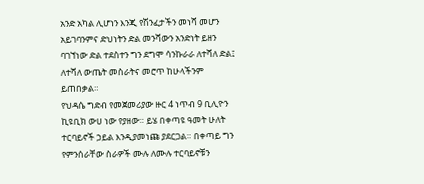አንድ አካል ሊሆነን እንጂ የሽንፈታችን መነሻ መሆን አይገባንምና ድህነትን ድል መንሻውን አንድነት ይዘን ባገኘነው ድል ተደስተን ግን ደግሞ ሳንኩራራ ለተሻለ ድል፤ ለተሻለ ውጤት መስራትና መሮጥ ከሁላችንም ይጠበቃል።
የህዳሴ ግድብ የመጀመሪያው ዙር 4 ነጥብ 9 ቢሊዮን ኪዩቢክ ውሀ ነው የያዘው። ይሄ በቀጣዩ ዓመት ሁለት ተርባይኖች ኃይል እንዲያመነጩ ያደርጋል። በቀጣይ ግን የምንሰራቸው ስራዎች ሙሉ ለሙሉ ተርባይኖቹን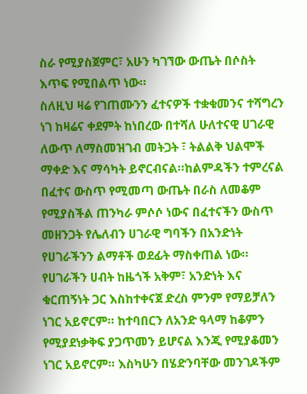ስራ የሚያስጀምር፣ አሁን ካገኘው ውጤት በሶስት እጥፍ የሚበልጥ ነው።
ስለዚህ ዛሬ የገጠሙንን ፈተናዎች ተቋቁመንና ተሻግረን ነገ ከዛሬና ቀደምት ከነበረው በተሻለ ሁለተናዊ ሀገራዊ ለውጥ ለማስመዝገብ መትጋት ፣ ትልልቅ ህልሞች ማቀድ እና ማሳካት ይኖርብናል።ከልምዳችን ተምረናል በፈተና ውስጥ የሚመጣ ውጤት በራስ ለመቆም የሚያስችል ጠንካራ ምሶሶ ነውና በፈተናችን ውስጥ መዘንጋት የሌለብን ሀገራዊ ግባችን በአንድነት የሀገራችንን ልማቶች ወደፊት ማስቀጠል ነው።
የሀገራችን ሀብት ከዜጎች አቅም፣ አንድነት እና ቁርጠኝነት ጋር እስከተቀናጀ ድረስ ምንም የማይቻለን ነገር አይኖርም። ከተባበርን ለአንድ ዓላማ ከቆምን የሚያደነቃቅፍ ያጋጥመን ይሆናል እንጂ የሚያቆመን ነገር አይኖርም። እስካሁን በሄድንባቸው መንገዶችም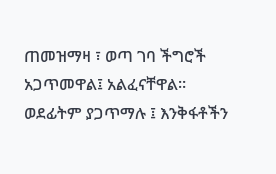ጠመዝማዛ ፣ ወጣ ገባ ችግሮች አጋጥመዋል፤ አልፈናቸዋል። ወደፊትም ያጋጥማሉ ፤ እንቅፋቶችን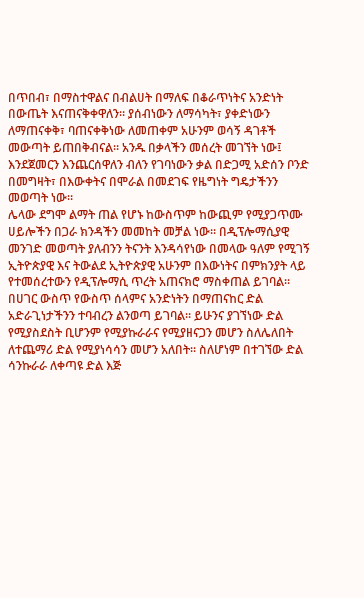በጥበብ፣ በማስተዋልና በብልሀት በማለፍ በቆራጥነትና አንድነት በውጤት እናጠናቅቀዋለን። ያሰብነውን ለማሳካት፣ ያቀድነውን ለማጠናቀቅ፣ ባጠናቀቅነው ለመጠቀም አሁንም ወሳኝ ዳገቶች መውጣት ይጠበቅብናል። አንዱ በቃላችን መሰረት መገኘት ነው፤ እንደጀመርን እንጨርሰዋለን ብለን የገባነውን ቃል በድጋሚ አድሰን ቦንድ በመግዛት፣ በእውቀትና በሞራል በመደገፍ የዜግነት ግዴታችንን መወጣት ነው።
ሌላው ደግሞ ልማት ጠል የሆኑ ከውስጥም ከውጪም የሚያጋጥሙ ሀይሎችን በጋራ ክንዳችን መመከት መቻል ነው። በዲፕሎማሲያዊ መንገድ መወጣት ያለብንን ትናንት እንዳሳየነው በመላው ዓለም የሚገኝ ኢትዮጵያዊ እና ትውልደ ኢትዮጵያዊ አሁንም በእውነትና በምክንያት ላይ የተመሰረተውን የዲፕሎማሲ ጥረት አጠናክሮ ማስቀጠል ይገባል። በሀገር ውስጥ የውስጥ ሰላምና አንድነትን በማጠናከር ድል አድራጊነታችንን ተባብረን ልንወጣ ይገባል። ይሁንና ያገኘነው ድል የሚያስደስት ቢሆንም የሚያኩራራና የሚያዘናጋን መሆን ስለሌለበት ለተጨማሪ ድል የሚያነሳሳን መሆን አለበት። ስለሆነም በተገኘው ድል ሳንኩራራ ለቀጣዩ ድል እጅ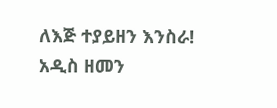ለእጅ ተያይዘን እንስራ!
አዲስ ዘመን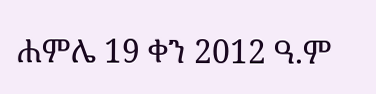ሐምሌ 19 ቀን 2012 ዓ.ም